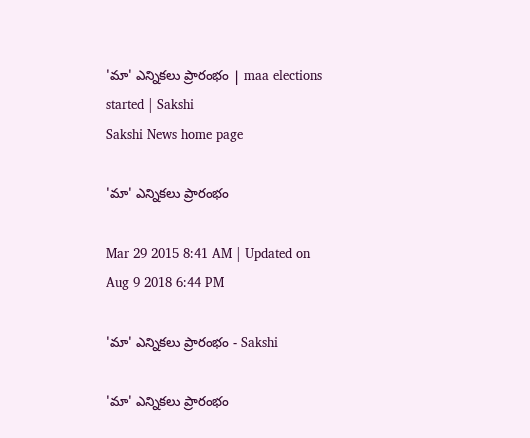'మా' ఎన్నికలు ప్రారంభం | maa elections started | Sakshi
Sakshi News home page

'మా' ఎన్నికలు ప్రారంభం

Mar 29 2015 8:41 AM | Updated on Aug 9 2018 6:44 PM

'మా' ఎన్నికలు ప్రారంభం - Sakshi

'మా' ఎన్నికలు ప్రారంభం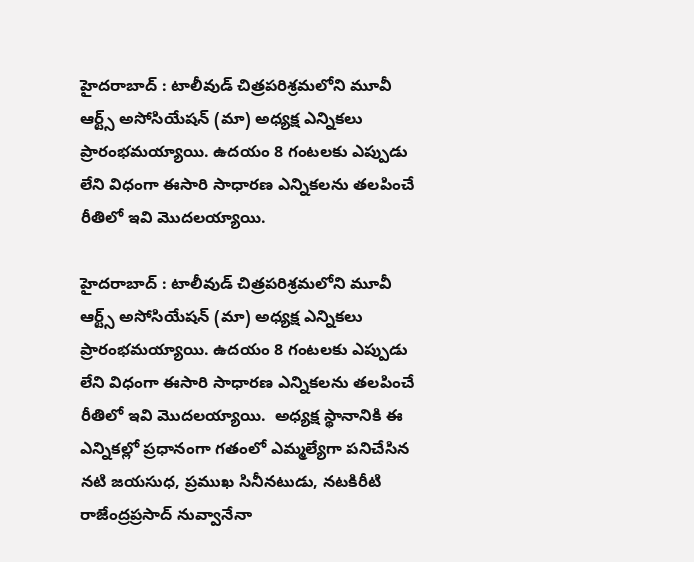హైదరాబాద్ : టాలీవుడ్ చిత్రపరిశ్రమలోని మూవీ ఆర్ట్స్ అసోసియేషన్ (మా) అధ్యక్ష ఎన్నికలు ప్రారంభమయ్యాయి. ఉదయం 8 గంటలకు ఎప్పుడు లేని విధంగా ఈసారి సాధారణ ఎన్నికలను తలపించే రీతిలో ఇవి మొదలయ్యాయి.

హైదరాబాద్ : టాలీవుడ్ చిత్రపరిశ్రమలోని మూవీ ఆర్ట్స్ అసోసియేషన్ (మా) అధ్యక్ష ఎన్నికలు ప్రారంభమయ్యాయి. ఉదయం 8 గంటలకు ఎప్పుడు లేని విధంగా ఈసారి సాధారణ ఎన్నికలను తలపించే రీతిలో ఇవి మొదలయ్యాయి.  అధ్యక్ష స్థానానికి ఈ ఎన్నికల్లో ప్రధానంగా గతంలో ఎమ్మల్యేగా పనిచేసిన నటి జయసుధ, ప్రముఖ సినీనటుడు, నటకిరీటి రాజేంద్రప్రసాద్ నువ్వానేనా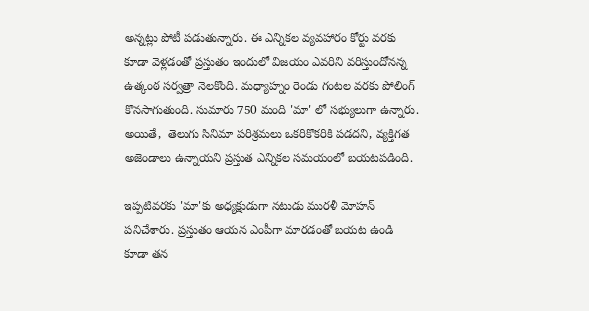అన్నట్లు పోటీ పడుతున్నారు. ఈ ఎన్నికల వ్యవహారం కోర్టు వరకు కూడా వెళ్లడంతో ప్రస్తుతం ఇందులో విజయం ఎవరిని వరిస్తుందోనన్న ఉత్కంఠ సర్వత్రా నెలకొంది. మధ్యాహ్నం రెండు గంటల వరకు పోలింగ్ కొనసాగుతుంది. సుమారు 750 మంది 'మా' లో సభ్యులుగా ఉన్నారు.  అయితే,  తెలుగు సినిమా పరిశ్రమలు ఒకరికొకరికి పడదని, వ్యక్తిగత అజెండాలు ఉన్నాయని ప్రస్తుత ఎన్నికల సమయంలో బయటపడింది.

ఇప్పటివరకు 'మా'కు అధ్యక్షుడుగా నటుడు మురళీ మోహన్ పనిచేశారు. ప్రస్తుతం ఆయన ఎంపీగా మారడంతో బయట ఉండి కూడా తన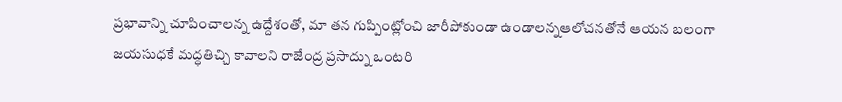ప్రభావాన్ని చూపించాలన్న ఉద్దేశంతో, మా తన గుప్పింట్లోంచి జారీపోకుండా ఉండాలన్నఆలోచనతోనే ఆయన బలంగా జయసుధకే మద్ధతిచ్చి కావాలని రాజేంద్ర ప్రసాద్ను ఒంటరి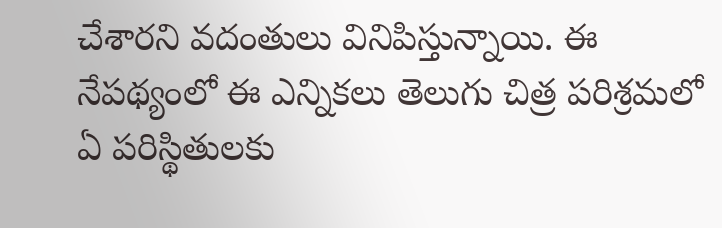చేశారని వదంతులు వినిపిస్తున్నాయి. ఈ నేపథ్యంలో ఈ ఎన్నికలు తెలుగు చిత్ర పరిశ్రమలో ఏ పరిస్థితులకు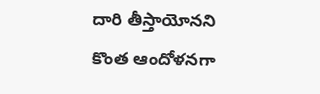దారి తీస్తాయోనని కొంత ఆందోళనగా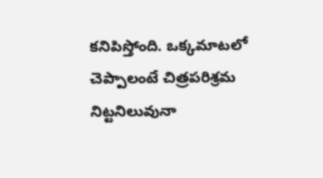కనిపిస్తోంది. ఒక్కమాటలో చెప్పాలంటే చిత్రపరిశ్రమ నిట్టనిలువునా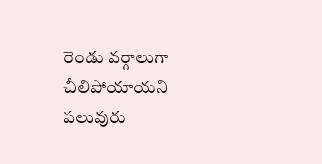రెండు వర్గాలుగా చీలిపోయాయని పలువురు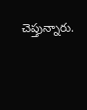చెప్తున్నారు.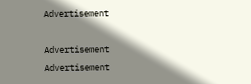Advertisement

Advertisement
Advertisement